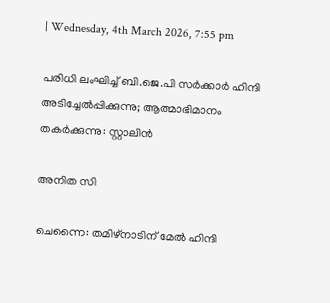| Wednesday, 4th March 2026, 7:55 pm

പരിധി ലംഘിച്ച് ബി.ജെ.പി സര്‍ക്കാര്‍ ഹിന്ദി അടിച്ചേല്‍പ്പിക്കുന്നു; ആത്മാഭിമാനം തകര്‍ക്കുന്നു: സ്റ്റാലിന്‍

അനിത സി

ചെന്നൈ: തമിഴ്‌നാടിന് മേല്‍ ഹിന്ദി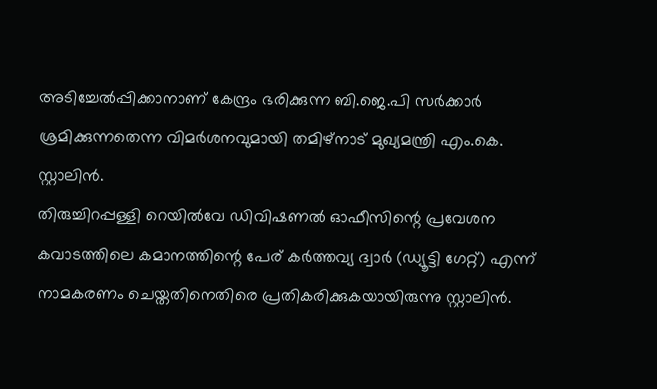അടിച്ചേല്‍പ്പിക്കാനാണ് കേന്ദ്രം ഭരിക്കുന്ന ബി.ജെ.പി സര്‍ക്കാര്‍ ശ്രമിക്കുന്നതെന്ന വിമര്‍ശനവുമായി തമിഴ്‌നാട് മുഖ്യമന്ത്രി എം.കെ. സ്റ്റാലിന്‍.
തിരുച്ചിറപ്പള്ളി റെയില്‍വേ ഡിവിഷണല്‍ ഓഫീസിന്റെ പ്രവേശന കവാടത്തിലെ കമാനത്തിന്റെ പേര് കര്‍ത്തവ്യ ദ്വാര്‍ (ഡ്യൂട്ടി ഗേറ്റ്) എന്ന് നാമകരണം ചെയ്തതിനെതിരെ പ്രതികരിക്കുകയായിരുന്നു സ്റ്റാലിന്‍.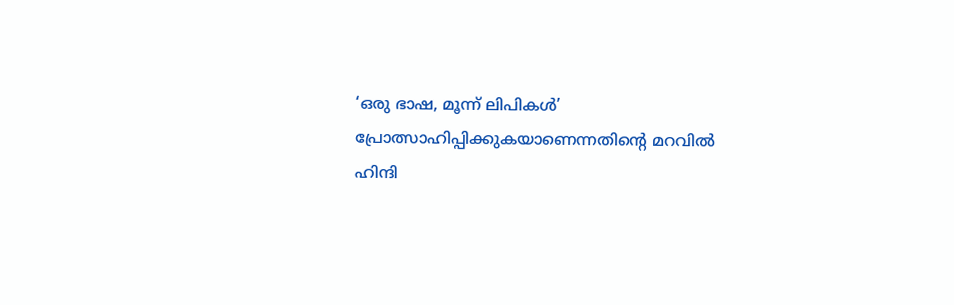‘ഒരു ഭാഷ, മൂന്ന് ലിപികള്‍’ പ്രോത്സാഹിപ്പിക്കുകയാണെന്നതിന്റെ മറവില്‍ ഹിന്ദി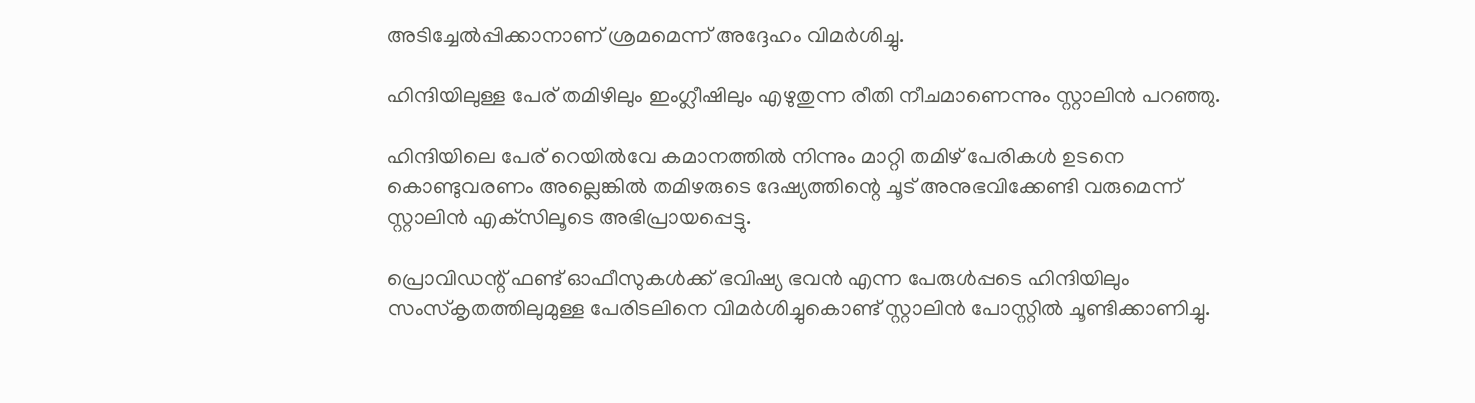അടിച്ചേല്‍പ്പിക്കാനാണ് ശ്രമമെന്ന് അദ്ദേഹം വിമര്‍ശിച്ചു.

ഹിന്ദിയിലുള്ള പേര് തമിഴിലും ഇംഗ്ലീഷിലും എഴുതുന്ന രീതി നീചമാണെന്നും സ്റ്റാലിന്‍ പറഞ്ഞു.

ഹിന്ദിയിലെ പേര് റെയില്‍വേ കമാനത്തില്‍ നിന്നും മാറ്റി തമിഴ് പേരികള്‍ ഉടനെ കൊണ്ടുവരണം അല്ലെങ്കില്‍ തമിഴരുടെ ദേഷ്യത്തിന്റെ ചൂട് അനുഭവിക്കേണ്ടി വരുമെന്ന് സ്റ്റാലിന്‍ എക്‌സിലൂടെ അഭിപ്രായപ്പെട്ടു.

പ്രൊവിഡന്റ് ഫണ്ട് ഓഫീസുകള്‍ക്ക് ഭവിഷ്യ ഭവന്‍ എന്ന പേരുള്‍പ്പടെ ഹിന്ദിയിലും സംസ്‌കൃതത്തിലുമുള്ള പേരിടലിനെ വിമര്‍ശിച്ചുകൊണ്ട് സ്റ്റാലിന്‍ പോസ്റ്റില്‍ ചൂണ്ടിക്കാണിച്ചു.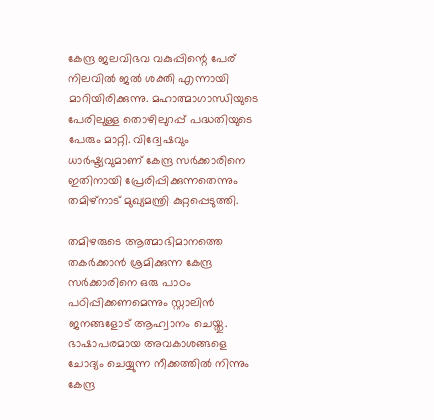കേന്ദ്ര ജലവിഭവ വകുപ്പിന്റെ പേര് നിലവില്‍ ജല്‍ ശക്തി എന്നായി മാറിയിരിക്കുന്നു. മഹാത്മാഗാന്ധിയുടെ പേരിലുള്ള തൊഴിലുറപ്പ് പദ്ധതിയുടെ പേരും മാറ്റി. വിദ്വേഷവും ധാര്‍ഷ്ട്യവുമാണ് കേന്ദ്ര സര്‍ക്കാരിനെ ഇതിനായി പ്രേരിപ്പിക്കുന്നതെന്നും തമിഴ്‌നാട് മുഖ്യമന്ത്രി കുറ്റപ്പെടുത്തി.

തമിഴരുടെ ആത്മാഭിമാനത്തെ തകര്‍ക്കാന്‍ ശ്രമിക്കുന്ന കേന്ദ്ര സര്‍ക്കാരിനെ ഒരു പാഠം പഠിപ്പിക്കണമെന്നും സ്റ്റാലിന്‍ ജനങ്ങളോട് ആഹ്വാനം ചെയ്തു. ഭാഷാപരമായ അവകാശങ്ങളെ ചോദ്യം ചെയ്യുന്ന നീക്കത്തില്‍ നിന്നും കേന്ദ്ര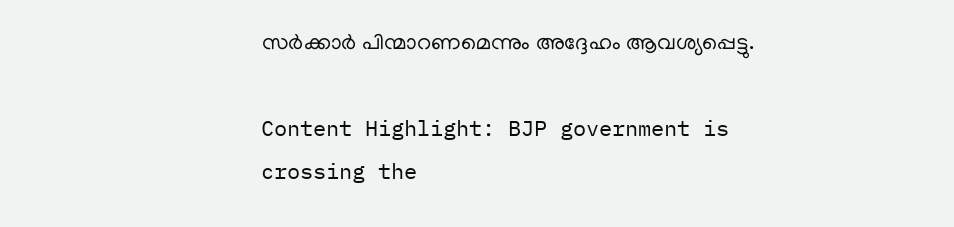സര്‍ക്കാര്‍ പിന്മാറണമെന്നും അദ്ദേഹം ആവശ്യപ്പെട്ടു.

Content Highlight: BJP government is crossing the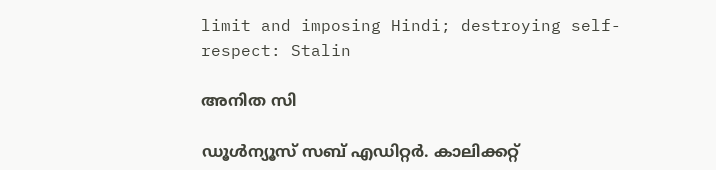limit and imposing Hindi; destroying self-respect: Stalin

അനിത സി

ഡൂള്‍ന്യൂസ് സബ് എഡിറ്റര്‍. കാലിക്കറ്റ്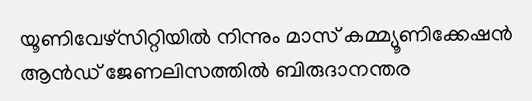യൂണിവേഴ്‌സിറ്റിയില്‍ നിന്നും മാസ് കമ്മ്യൂണിക്കേഷന്‍ ആന്‍ഡ് ജേണലിസത്തില്‍ ബിരുദാനന്തര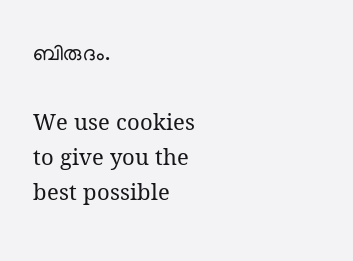ബിരുദം.

We use cookies to give you the best possible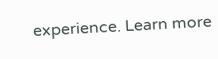experience. Learn more